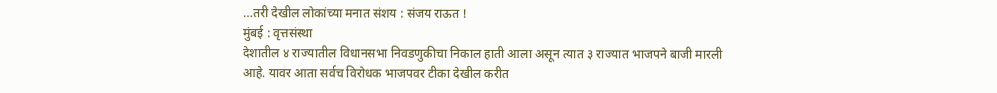…तरी देखील लोकांच्या मनात संशय : संजय राऊत !
मुंबई : वृत्तसंस्था
देशातील ४ राज्यातील विधानसभा निवडणुकीचा निकाल हाती आला असून त्यात ३ राज्यात भाजपने बाजी मारली आहे. यावर आता सर्वच विरोधक भाजपवर टीका देखील करीत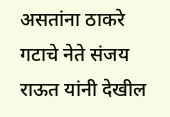असतांना ठाकरे गटाचे नेते संजय राऊत यांनी देखील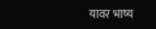यावर भाष्य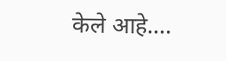केले आहे.…